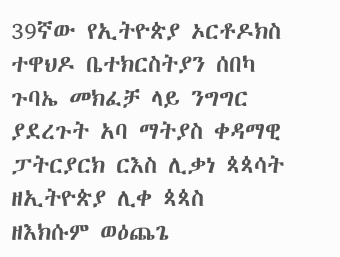39ኛው የኢትዮጵያ ኦርቶዶክስ ተዋህዶ ቤተክርስትያን ሰበካ ጉባኤ መክፈቻ ላይ ንግግር ያደረጉት አባ ማትያስ ቀዳማዊ ፓትርያርክ ርእስ ሊቃነ ጳጳሳት ዘኢትዮጵያ ሊቀ ጳጳስ ዘእክሱም ወዕጨጌ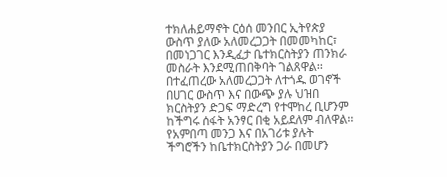ተክለሐይማኖት ርዕሰ መንበር ኢትየጵያ ውስጥ ያለው አለመረጋጋት በመመካከር፣ በመነጋገር እንዲፈታ ቤተክርስትያን ጠንክራ መስራት እንደሚጠበቅባት ገልጸዋል፡፡
በተፈጠረው አለመረጋጋት ለተጎዱ ወገኖች በሀገር ውስጥ እና በውጭ ያሉ ህዝበ ክርስትያን ድጋፍ ማድረግ የተሞከረ ቢሆንም ከችግሩ ሰፋት አንፃር በቂ አይደለም ብለዋል፡፡የአምበጣ መንጋ እና በአገሪቱ ያሉት ችግሮችን ከቤተክርስትያን ጋራ በመሆን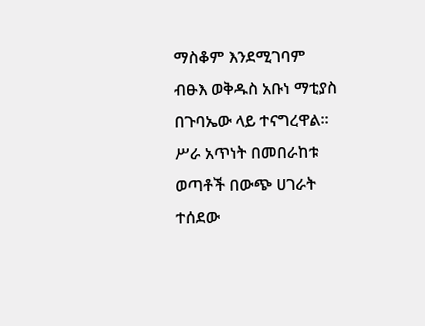ማስቆም እንደሚገባም ብፁእ ወቅዱስ አቡነ ማቲያስ በጉባኤው ላይ ተናግረዋል፡፡
ሥራ አጥነት በመበራከቱ ወጣቶች በውጭ ሀገራት ተሰደው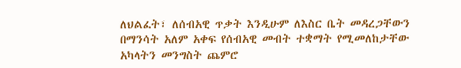ለህልፈት፣ ለሰብአዊ ጥቃት እንዲሁም ለእስር ቤት መዳረጋቸውን በማንሳት አለም አቀፍ የሰብአዊ መብት ተቋማት የሚመለከታቸው አካላትን መንግስት ጨምሮ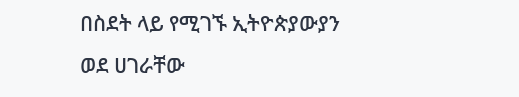በስደት ላይ የሚገኙ ኢትዮጵያውያን ወደ ሀገራቸው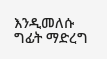እንዲመለሱ ግፊት ማድረግ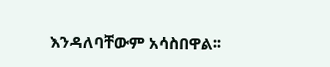እንዳለባቸውም አሳስበዋል፡፡